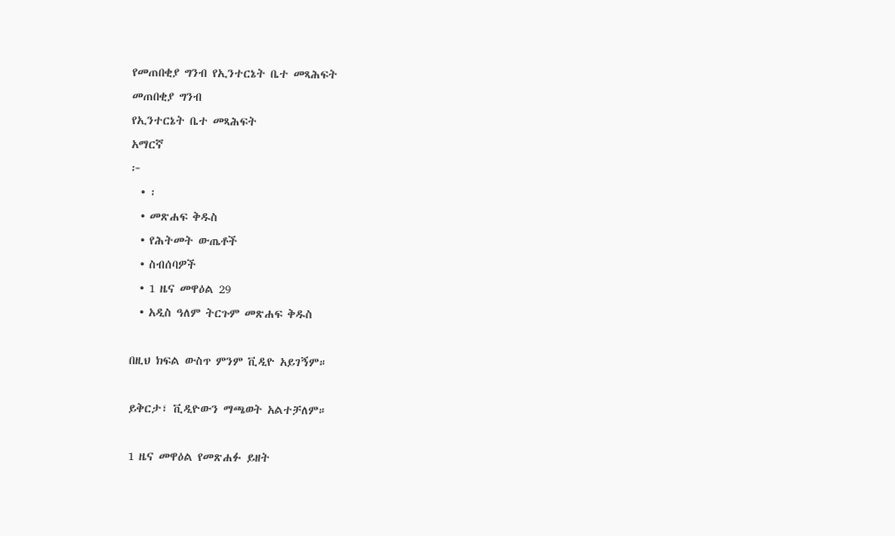የመጠበቂያ ግንብ የኢንተርኔት ቤተ መጻሕፍት
መጠበቂያ ግንብ
የኢንተርኔት ቤተ መጻሕፍት
አማርኛ
፦
  • ፡
  • መጽሐፍ ቅዱስ
  • የሕትመት ውጤቶች
  • ስብሰባዎች
  • 1 ዜና መዋዕል 29
  • አዲስ ዓለም ትርጉም መጽሐፍ ቅዱስ

በዚህ ክፍል ውስጥ ምንም ቪዲዮ አይገኝም።

ይቅርታ፣ ቪዲዮውን ማጫወት አልተቻለም።

1 ዜና መዋዕል የመጽሐፉ ይዘት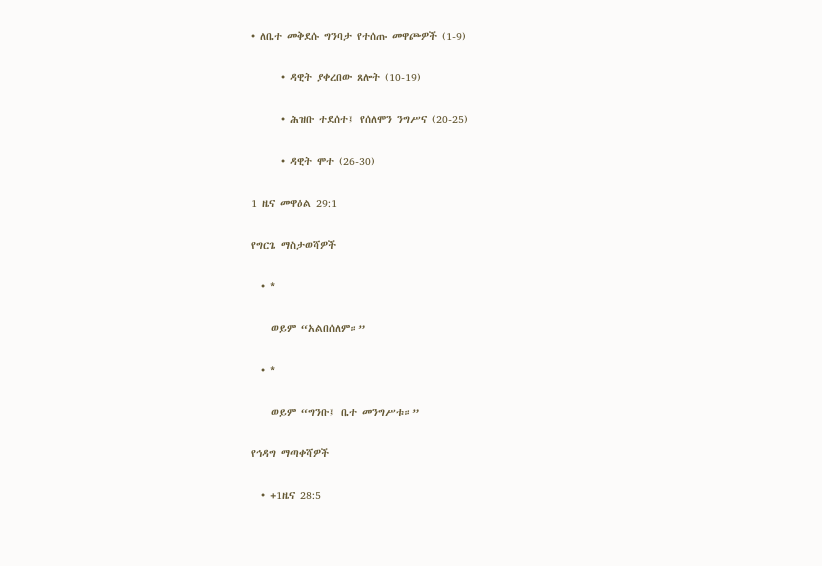• ለቤተ መቅደሱ ግንባታ የተሰጡ መዋጮዎች (1-9)

      • ዳዊት ያቀረበው ጸሎት (10-19)

      • ሕዝቡ ተደሰተ፤ የሰለሞን ንግሥና (20-25)

      • ዳዊት ሞተ (26-30)

1 ዜና መዋዕል 29:1

የግርጌ ማስታወሻዎች

  • *

    ወይም “አልበሰለም።”

  • *

    ወይም “ግንቡ፤ ቤተ መንግሥቱ።”

የኅዳግ ማጣቀሻዎች

  • +1ዜና 28:5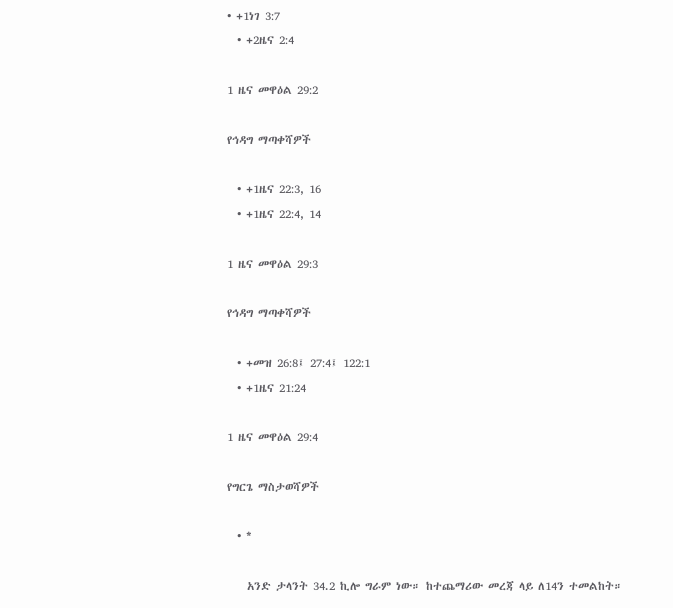• +1ነገ 3:7
  • +2ዜና 2:4

1 ዜና መዋዕል 29:2

የኅዳግ ማጣቀሻዎች

  • +1ዜና 22:3, 16
  • +1ዜና 22:4, 14

1 ዜና መዋዕል 29:3

የኅዳግ ማጣቀሻዎች

  • +መዝ 26:8፤ 27:4፤ 122:1
  • +1ዜና 21:24

1 ዜና መዋዕል 29:4

የግርጌ ማስታወሻዎች

  • *

    አንድ ታላንት 34.2 ኪሎ ግራም ነው። ከተጨማሪው መረጃ ላይ ለ14ን ተመልከት።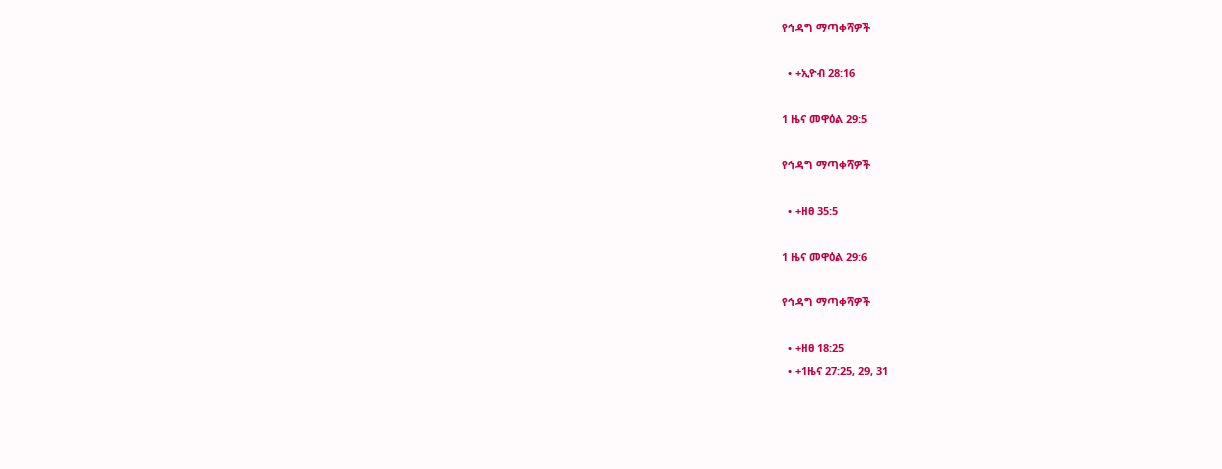የኅዳግ ማጣቀሻዎች

  • +ኢዮብ 28:16

1 ዜና መዋዕል 29:5

የኅዳግ ማጣቀሻዎች

  • +ዘፀ 35:5

1 ዜና መዋዕል 29:6

የኅዳግ ማጣቀሻዎች

  • +ዘፀ 18:25
  • +1ዜና 27:25, 29, 31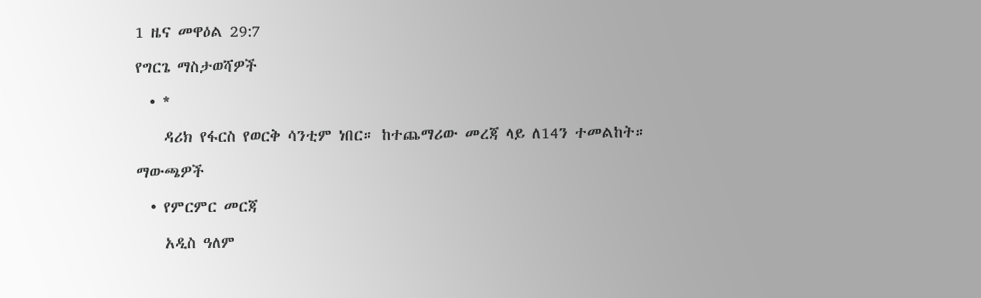1 ዜና መዋዕል 29:7

የግርጌ ማስታወሻዎች

  • *

    ዳሪክ የፋርስ የወርቅ ሳንቲም ነበር። ከተጨማሪው መረጃ ላይ ለ14ን ተመልከት።

ማውጫዎች

  • የምርምር መርጃ

    አዲስ ዓለም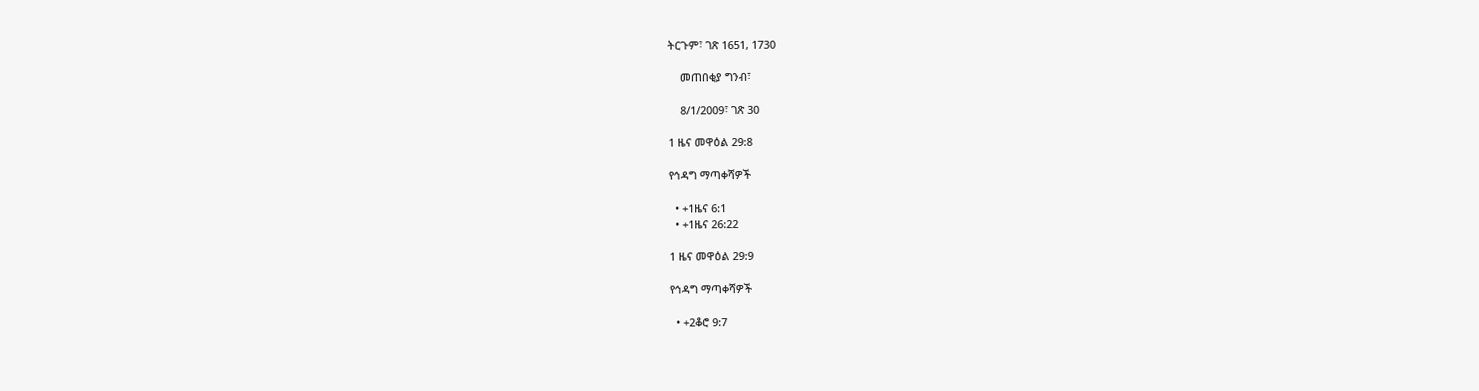ትርጉም፣ ገጽ 1651, 1730

    መጠበቂያ ግንብ፣

    8/1/2009፣ ገጽ 30

1 ዜና መዋዕል 29:8

የኅዳግ ማጣቀሻዎች

  • +1ዜና 6:1
  • +1ዜና 26:22

1 ዜና መዋዕል 29:9

የኅዳግ ማጣቀሻዎች

  • +2ቆሮ 9:7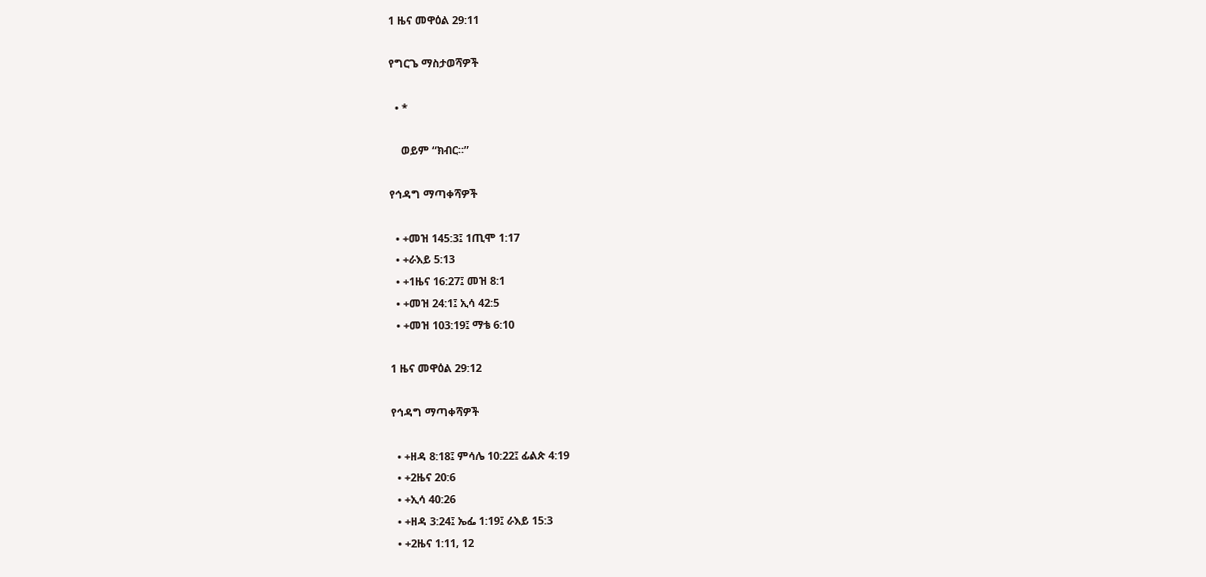1 ዜና መዋዕል 29:11

የግርጌ ማስታወሻዎች

  • *

    ወይም “ክብር።”

የኅዳግ ማጣቀሻዎች

  • +መዝ 145:3፤ 1ጢሞ 1:17
  • +ራእይ 5:13
  • +1ዜና 16:27፤ መዝ 8:1
  • +መዝ 24:1፤ ኢሳ 42:5
  • +መዝ 103:19፤ ማቴ 6:10

1 ዜና መዋዕል 29:12

የኅዳግ ማጣቀሻዎች

  • +ዘዳ 8:18፤ ምሳሌ 10:22፤ ፊልጵ 4:19
  • +2ዜና 20:6
  • +ኢሳ 40:26
  • +ዘዳ 3:24፤ ኤፌ 1:19፤ ራእይ 15:3
  • +2ዜና 1:11, 12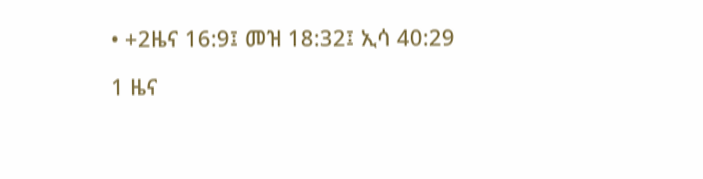• +2ዜና 16:9፤ መዝ 18:32፤ ኢሳ 40:29

1 ዜና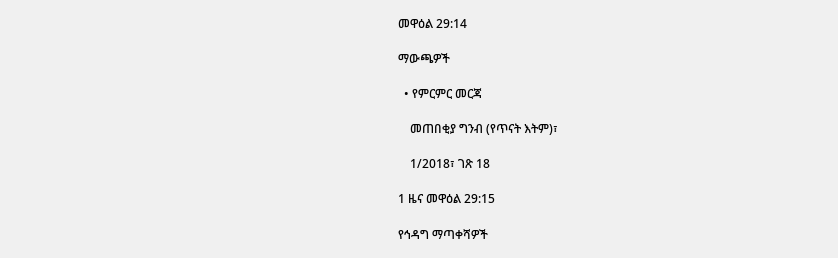መዋዕል 29:14

ማውጫዎች

  • የምርምር መርጃ

    መጠበቂያ ግንብ (የጥናት እትም)፣

    1/2018፣ ገጽ 18

1 ዜና መዋዕል 29:15

የኅዳግ ማጣቀሻዎች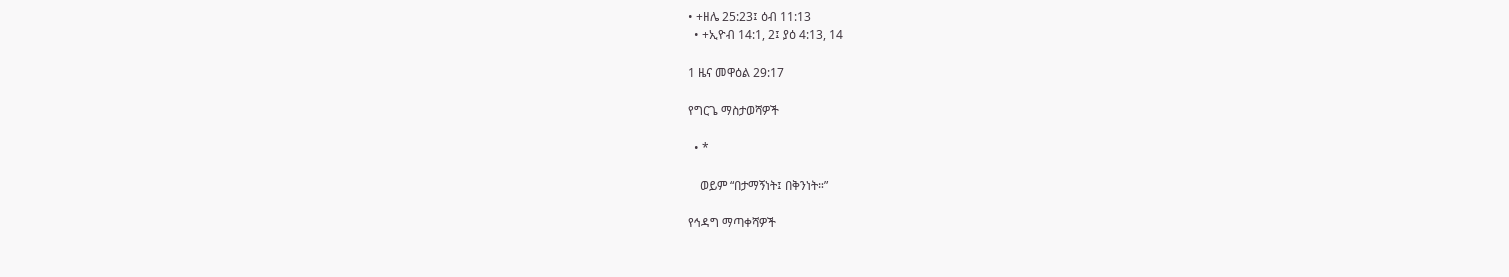• +ዘሌ 25:23፤ ዕብ 11:13
  • +ኢዮብ 14:1, 2፤ ያዕ 4:13, 14

1 ዜና መዋዕል 29:17

የግርጌ ማስታወሻዎች

  • *

    ወይም “በታማኝነት፤ በቅንነት።”

የኅዳግ ማጣቀሻዎች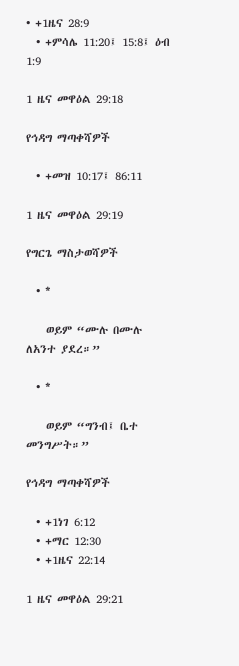• +1ዜና 28:9
  • +ምሳሌ 11:20፤ 15:8፤ ዕብ 1:9

1 ዜና መዋዕል 29:18

የኅዳግ ማጣቀሻዎች

  • +መዝ 10:17፤ 86:11

1 ዜና መዋዕል 29:19

የግርጌ ማስታወሻዎች

  • *

    ወይም “ሙሉ በሙሉ ለአንተ ያደረ።”

  • *

    ወይም “ግንብ፤ ቤተ መንግሥት።”

የኅዳግ ማጣቀሻዎች

  • +1ነገ 6:12
  • +ማር 12:30
  • +1ዜና 22:14

1 ዜና መዋዕል 29:21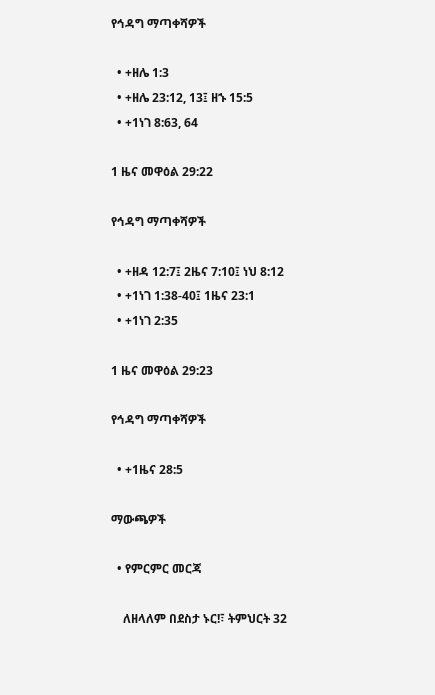የኅዳግ ማጣቀሻዎች

  • +ዘሌ 1:3
  • +ዘሌ 23:12, 13፤ ዘኁ 15:5
  • +1ነገ 8:63, 64

1 ዜና መዋዕል 29:22

የኅዳግ ማጣቀሻዎች

  • +ዘዳ 12:7፤ 2ዜና 7:10፤ ነህ 8:12
  • +1ነገ 1:38-40፤ 1ዜና 23:1
  • +1ነገ 2:35

1 ዜና መዋዕል 29:23

የኅዳግ ማጣቀሻዎች

  • +1ዜና 28:5

ማውጫዎች

  • የምርምር መርጃ

    ለዘላለም በደስታ ኑር!፣ ትምህርት 32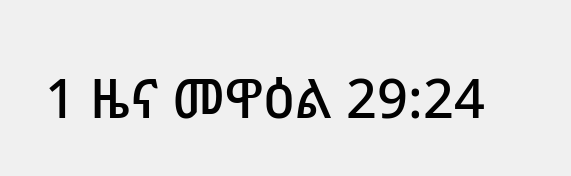1 ዜና መዋዕል 29:24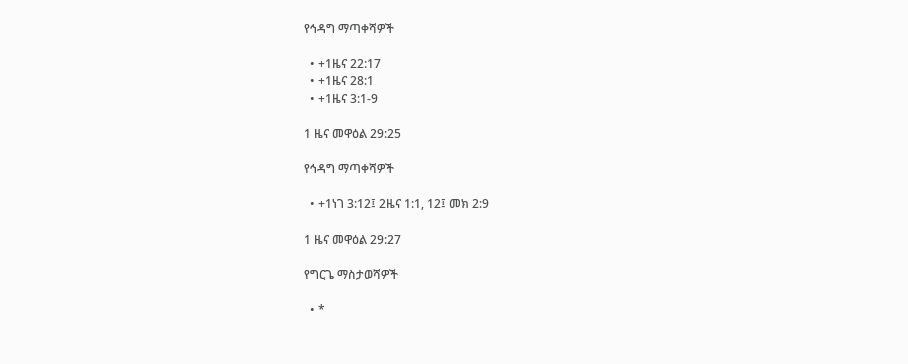የኅዳግ ማጣቀሻዎች

  • +1ዜና 22:17
  • +1ዜና 28:1
  • +1ዜና 3:1-9

1 ዜና መዋዕል 29:25

የኅዳግ ማጣቀሻዎች

  • +1ነገ 3:12፤ 2ዜና 1:1, 12፤ መክ 2:9

1 ዜና መዋዕል 29:27

የግርጌ ማስታወሻዎች

  • *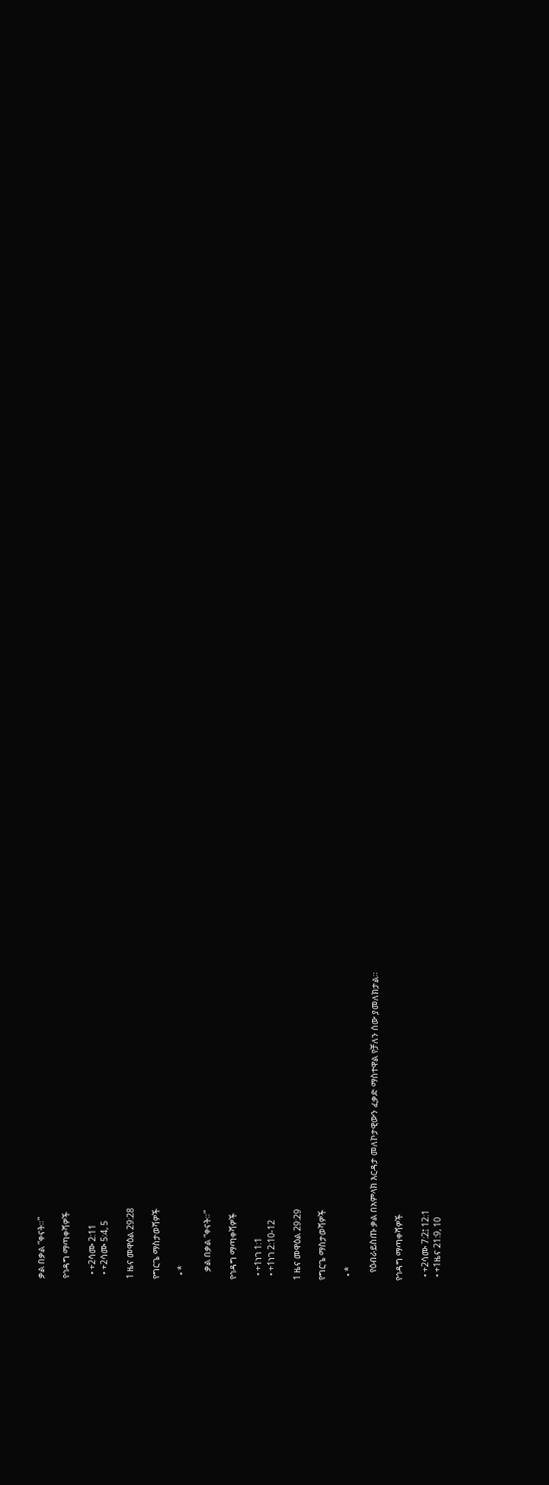ቃል በቃል “ቀናት።”

የኅዳግ ማጣቀሻዎች

  • +2ሳሙ 2:11
  • +2ሳሙ 5:4, 5

1 ዜና መዋዕል 29:28

የግርጌ ማስታወሻዎች

  • *

    ቃል በቃል “ቀናት።”

የኅዳግ ማጣቀሻዎች

  • +1ነገ 1:1
  • +1ነገ 2:10-12

1 ዜና መዋዕል 29:29

የግርጌ ማስታወሻዎች

  • *

    የዕብራይስጡ ቃል በአምላክ እርዳታ መለኮታዊውን ፈቃድ ማስተዋል የቻለን ሰው ያመለክታል።

የኅዳግ ማጣቀሻዎች

  • +2ሳሙ 7:2፤ 12:1
  • +1ዜና 21:9, 10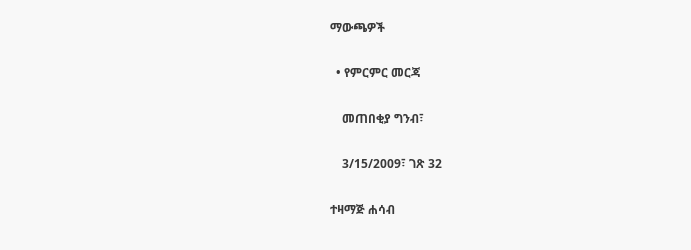ማውጫዎች

  • የምርምር መርጃ

    መጠበቂያ ግንብ፣

    3/15/2009፣ ገጽ 32

ተዛማጅ ሐሳብ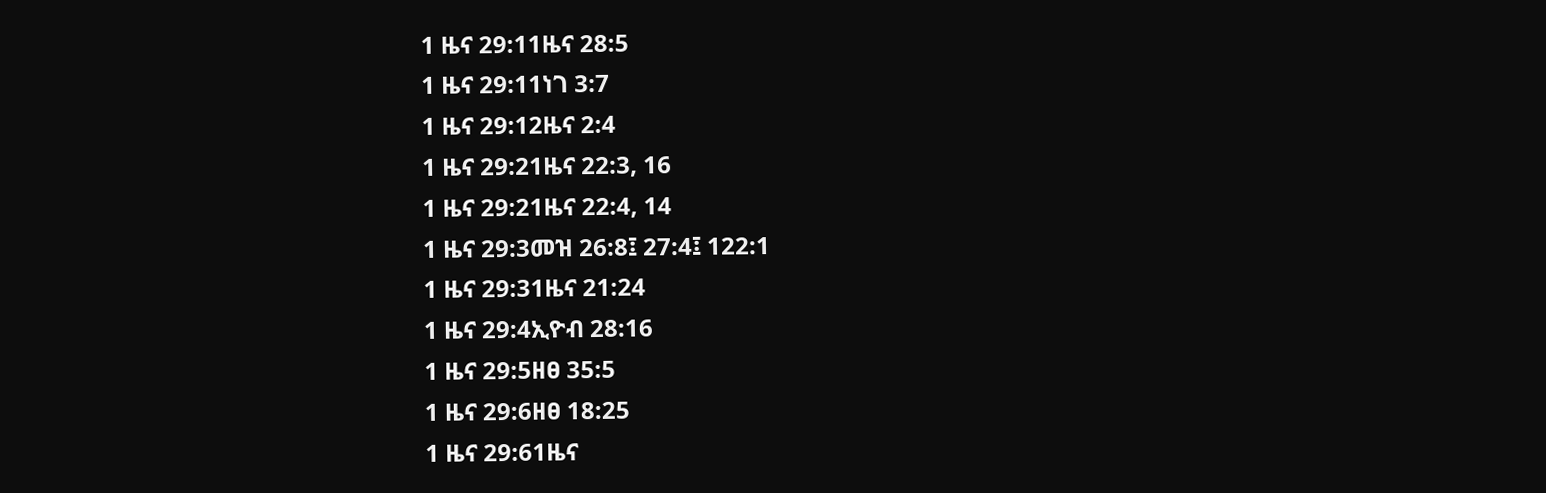1 ዜና 29:11ዜና 28:5
1 ዜና 29:11ነገ 3:7
1 ዜና 29:12ዜና 2:4
1 ዜና 29:21ዜና 22:3, 16
1 ዜና 29:21ዜና 22:4, 14
1 ዜና 29:3መዝ 26:8፤ 27:4፤ 122:1
1 ዜና 29:31ዜና 21:24
1 ዜና 29:4ኢዮብ 28:16
1 ዜና 29:5ዘፀ 35:5
1 ዜና 29:6ዘፀ 18:25
1 ዜና 29:61ዜና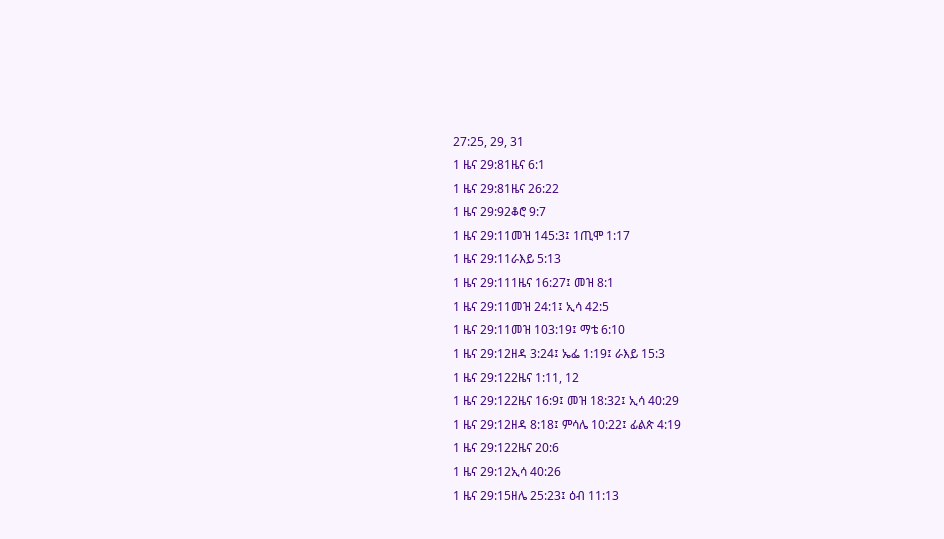27:25, 29, 31
1 ዜና 29:81ዜና 6:1
1 ዜና 29:81ዜና 26:22
1 ዜና 29:92ቆሮ 9:7
1 ዜና 29:11መዝ 145:3፤ 1ጢሞ 1:17
1 ዜና 29:11ራእይ 5:13
1 ዜና 29:111ዜና 16:27፤ መዝ 8:1
1 ዜና 29:11መዝ 24:1፤ ኢሳ 42:5
1 ዜና 29:11መዝ 103:19፤ ማቴ 6:10
1 ዜና 29:12ዘዳ 3:24፤ ኤፌ 1:19፤ ራእይ 15:3
1 ዜና 29:122ዜና 1:11, 12
1 ዜና 29:122ዜና 16:9፤ መዝ 18:32፤ ኢሳ 40:29
1 ዜና 29:12ዘዳ 8:18፤ ምሳሌ 10:22፤ ፊልጵ 4:19
1 ዜና 29:122ዜና 20:6
1 ዜና 29:12ኢሳ 40:26
1 ዜና 29:15ዘሌ 25:23፤ ዕብ 11:13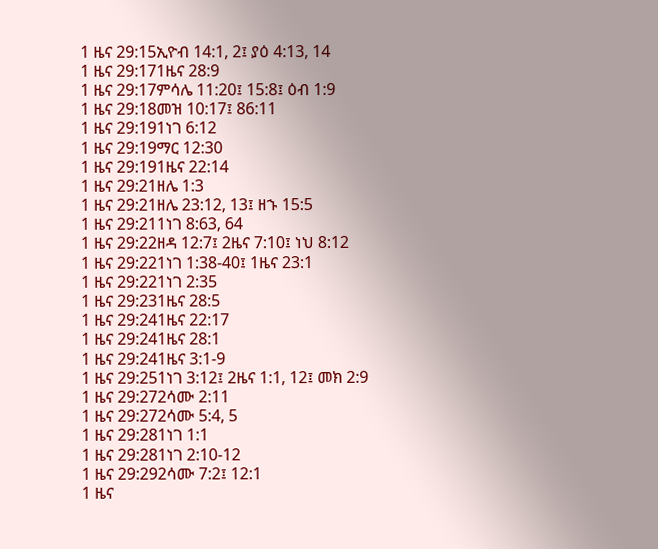1 ዜና 29:15ኢዮብ 14:1, 2፤ ያዕ 4:13, 14
1 ዜና 29:171ዜና 28:9
1 ዜና 29:17ምሳሌ 11:20፤ 15:8፤ ዕብ 1:9
1 ዜና 29:18መዝ 10:17፤ 86:11
1 ዜና 29:191ነገ 6:12
1 ዜና 29:19ማር 12:30
1 ዜና 29:191ዜና 22:14
1 ዜና 29:21ዘሌ 1:3
1 ዜና 29:21ዘሌ 23:12, 13፤ ዘኁ 15:5
1 ዜና 29:211ነገ 8:63, 64
1 ዜና 29:22ዘዳ 12:7፤ 2ዜና 7:10፤ ነህ 8:12
1 ዜና 29:221ነገ 1:38-40፤ 1ዜና 23:1
1 ዜና 29:221ነገ 2:35
1 ዜና 29:231ዜና 28:5
1 ዜና 29:241ዜና 22:17
1 ዜና 29:241ዜና 28:1
1 ዜና 29:241ዜና 3:1-9
1 ዜና 29:251ነገ 3:12፤ 2ዜና 1:1, 12፤ መክ 2:9
1 ዜና 29:272ሳሙ 2:11
1 ዜና 29:272ሳሙ 5:4, 5
1 ዜና 29:281ነገ 1:1
1 ዜና 29:281ነገ 2:10-12
1 ዜና 29:292ሳሙ 7:2፤ 12:1
1 ዜና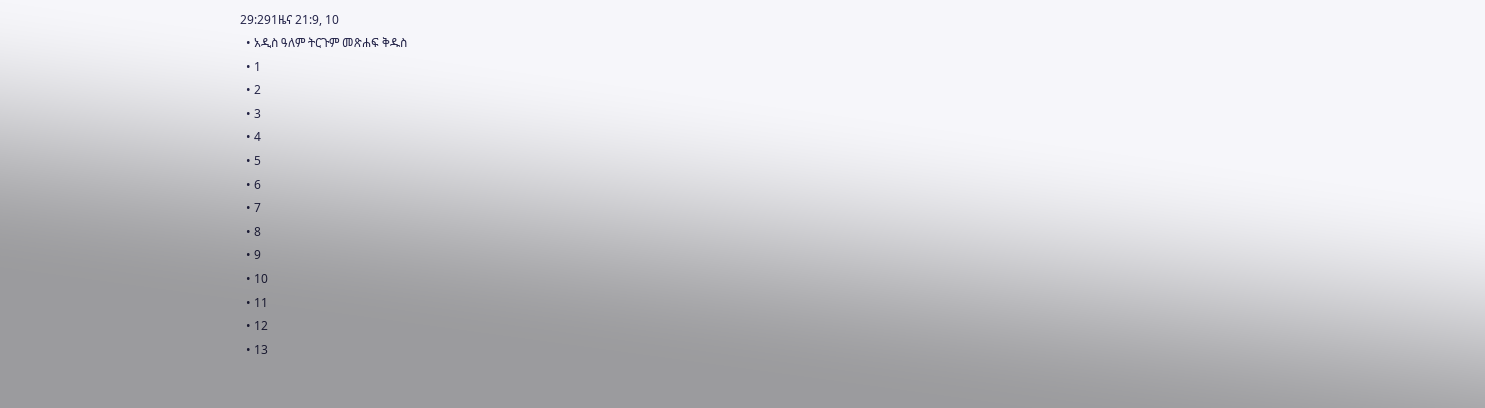29:291ዜና 21:9, 10
  • አዲስ ዓለም ትርጉም መጽሐፍ ቅዱስ
  • 1
  • 2
  • 3
  • 4
  • 5
  • 6
  • 7
  • 8
  • 9
  • 10
  • 11
  • 12
  • 13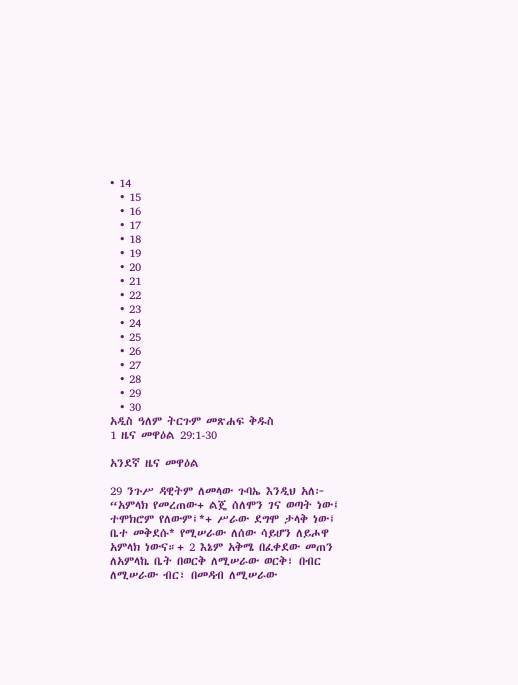• 14
  • 15
  • 16
  • 17
  • 18
  • 19
  • 20
  • 21
  • 22
  • 23
  • 24
  • 25
  • 26
  • 27
  • 28
  • 29
  • 30
አዲስ ዓለም ትርጉም መጽሐፍ ቅዱስ
1 ዜና መዋዕል 29:1-30

አንደኛ ዜና መዋዕል

29 ንጉሥ ዳዊትም ለመላው ጉባኤ እንዲህ አለ፦ “አምላክ የመረጠው+ ልጄ ሰለሞን ገና ወጣት ነው፤ ተሞክሮም የለውም፤*+ ሥራው ደግሞ ታላቅ ነው፤ ቤተ መቅደሱ* የሚሠራው ለሰው ሳይሆን ለይሖዋ አምላክ ነውና።+ 2 እኔም አቅሜ በፈቀደው መጠን ለአምላኬ ቤት በወርቅ ለሚሠራው ወርቅ፣ በብር ለሚሠራው ብር፣ በመዳብ ለሚሠራው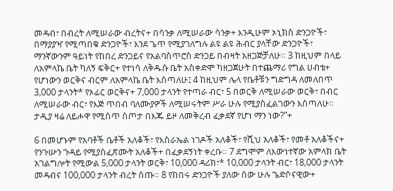መዳብ፣ በብረት ለሚሠራው ብረትና+ በሳንቃ ለሚሠራው ሳንቃ+ እንዲሁም ኦኒክስ ድንጋዮች፣ በማያያዣ የሚጣበቁ ድንጋዮች፣ እንደ ጌጥ የሚያገለግሉ ልዩ ልዩ ሕብር ያላቸው ድንጋዮች፣ ማንኛውንም ዓይነት የከበረ ድንጋይና የአልባስጥሮስ ድንጋይ በብዛት አዘጋጅቻለሁ። 3 ከዚህም በላይ ለአምላኬ ቤት ካለኝ ፍቅር+ የተነሳ ለቅዱሱ ቤት አስቀድሞ ካዘጋጀሁት በተጨማሪ የግል ሀብቴ+ የሆነውን ወርቅና ብርም ለአምላኬ ቤት እሰጣለሁ፤ 4 ከዚህም ሌላ የቤቶቹን ግድግዳ ለመለበጥ 3,000 ታላንት* የኦፊር ወርቅና+ 7,000 ታላንት የተጣራ ብር፣ 5 በወርቅ ለሚሠራው ወርቅ፣ በብር ለሚሠራው ብር፣ የእጅ ጥበብ ባለሙያዎች ለሚሠሩትም ሥራ ሁሉ የሚያስፈልገውን እሰጣለሁ። ታዲያ ዛሬ ለይሖዋ የሚሰጥ ስጦታ በእጁ ይዞ ለመቅረብ ፈቃደኛ የሆነ ማን ነው?”+

6 በመሆኑም የአባቶች ቤቶች አለቆች፣ የእስራኤል ነገዶች አለቆች፣ የሺህ አለቆች፣ የመቶ አለቆችና+ የንጉሡን ጉዳይ የሚያስፈጽሙት አለቆች+ በፈቃደኝነት ቀረቡ። 7 ደግሞም ለእውነተኛው አምላክ ቤት አገልግሎት የሚውል 5,000 ታላንት ወርቅ፣ 10,000 ዳሪክ፣* 10,000 ታላንት ብር፣ 18,000 ታላንት መዳብና 100,000 ታላንት ብረት ሰጡ። 8 የከበሩ ድንጋዮች ያለው ሰው ሁሉ ጌድሶናዊው+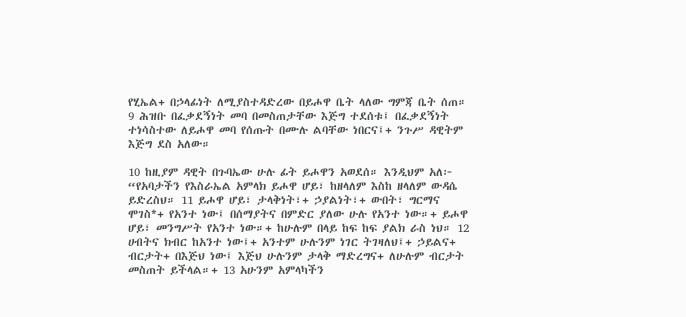የሂኤል+ በኃላፊነት ለሚያስተዳድረው በይሖዋ ቤት ላለው ግምጃ ቤት ሰጠ። 9 ሕዝቡ በፈቃደኝነት መባ በመስጠታቸው እጅግ ተደሰቱ፤ በፈቃደኝነት ተነሳስተው ለይሖዋ መባ የሰጡት በሙሉ ልባቸው ነበርና፤+ ንጉሥ ዳዊትም እጅግ ደስ አለው።

10 ከዚያም ዳዊት በጉባኤው ሁሉ ፊት ይሖዋን አወደሰ። እንዲህም አለ፦ “የአባታችን የእስራኤል አምላክ ይሖዋ ሆይ፣ ከዘላለም እስከ ዘላለም ውዳሴ ይድረስህ። 11 ይሖዋ ሆይ፣ ታላቅነት፣+ ኃያልነት፣+ ውበት፣ ግርማና ሞገስ*+ የአንተ ነው፤ በሰማያትና በምድር ያለው ሁሉ የአንተ ነው።+ ይሖዋ ሆይ፣ መንግሥት የአንተ ነው።+ ከሁሉም በላይ ከፍ ከፍ ያልክ ራስ ነህ። 12 ሀብትና ክብር ከአንተ ነው፤+ አንተም ሁሉንም ነገር ትገዛለህ፤+ ኃይልና+ ብርታት+ በእጅህ ነው፤ እጅህ ሁሉንም ታላቅ ማድረግና+ ለሁሉም ብርታት መስጠት ይችላል።+ 13 አሁንም አምላካችን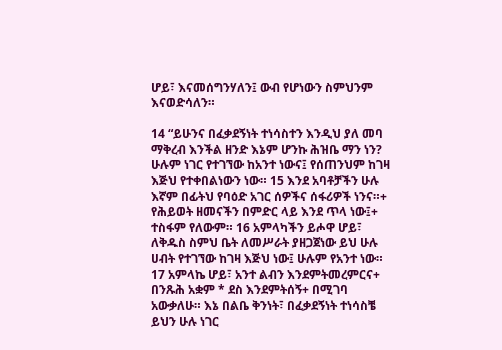ሆይ፣ እናመሰግንሃለን፤ ውብ የሆነውን ስምህንም እናወድሳለን።

14 “ይሁንና በፈቃደኝነት ተነሳስተን እንዲህ ያለ መባ ማቅረብ እንችል ዘንድ እኔም ሆንኩ ሕዝቤ ማን ነን? ሁሉም ነገር የተገኘው ከአንተ ነውና፤ የሰጠንህም ከገዛ እጅህ የተቀበልነውን ነው። 15 እንደ አባቶቻችን ሁሉ እኛም በፊትህ የባዕድ አገር ሰዎችና ሰፋሪዎች ነንና።+ የሕይወት ዘመናችን በምድር ላይ እንደ ጥላ ነው፤+ ተስፋም የለውም። 16 አምላካችን ይሖዋ ሆይ፣ ለቅዱስ ስምህ ቤት ለመሥራት ያዘጋጀነው ይህ ሁሉ ሀብት የተገኘው ከገዛ እጅህ ነው፤ ሁሉም የአንተ ነው። 17 አምላኬ ሆይ፣ አንተ ልብን እንደምትመረምርና+ በንጹሕ አቋም * ደስ እንደምትሰኝ+ በሚገባ አውቃለሁ። እኔ በልቤ ቅንነት፣ በፈቃደኝነት ተነሳስቼ ይህን ሁሉ ነገር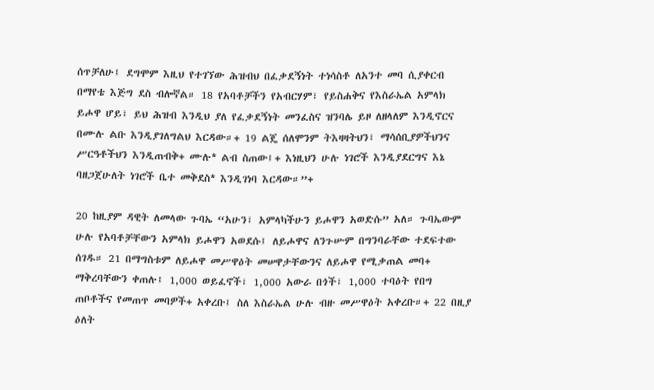ሰጥቻለሁ፤ ደግሞም እዚህ የተገኘው ሕዝብህ በፈቃደኝነት ተነሳስቶ ለአንተ መባ ሲያቀርብ በማየቴ እጅግ ደስ ብሎኛል። 18 የአባቶቻችን የአብርሃም፣ የይስሐቅና የእስራኤል አምላክ ይሖዋ ሆይ፣ ይህ ሕዝብ እንዲህ ያለ የፈቃደኝነት መንፈስና ዝንባሌ ይዞ ለዘላለም እንዲኖርና በሙሉ ልቡ እንዲያገለግልህ እርዳው።+ 19 ልጄ ሰለሞንም ትእዛዛትህን፣ ማሳሰቢያዎችህንና ሥርዓቶችህን እንዲጠብቅ+ ሙሉ* ልብ ስጠው፤+ እነዚህን ሁሉ ነገሮች እንዲያደርግና እኔ ባዘጋጀሁለት ነገሮች ቤተ መቅደስ* እንዲገነባ እርዳው።”+

20 ከዚያም ዳዊት ለመላው ጉባኤ “አሁን፣ አምላካችሁን ይሖዋን አወድሱ” አለ። ጉባኤውም ሁሉ የአባቶቻቸውን አምላክ ይሖዋን አወደሱ፤ ለይሖዋና ለንጉሡም በግንባራቸው ተደፍተው ሰገዱ። 21 በማግስቱም ለይሖዋ መሥዋዕት መሠዋታቸውንና ለይሖዋ የሚቃጠል መባ+ ማቅረባቸውን ቀጠሉ፤ 1,000 ወይፈኖች፣ 1,000 አውራ በጎች፣ 1,000 ተባዕት የበግ ጠቦቶችና የመጠጥ መባዎች+ አቀረቡ፤ ስለ እስራኤል ሁሉ ብዙ መሥዋዕት አቀረቡ።+ 22 በዚያ ዕለት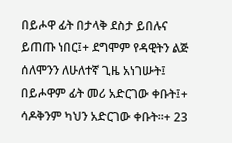በይሖዋ ፊት በታላቅ ደስታ ይበሉና ይጠጡ ነበር፤+ ደግሞም የዳዊትን ልጅ ሰለሞንን ለሁለተኛ ጊዜ አነገሡት፤ በይሖዋም ፊት መሪ አድርገው ቀቡት፤+ ሳዶቅንም ካህን አድርገው ቀቡት።+ 23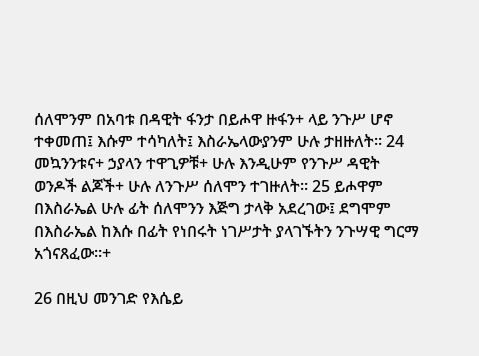ሰለሞንም በአባቱ በዳዊት ፋንታ በይሖዋ ዙፋን+ ላይ ንጉሥ ሆኖ ተቀመጠ፤ እሱም ተሳካለት፤ እስራኤላውያንም ሁሉ ታዘዙለት። 24 መኳንንቱና+ ኃያላን ተዋጊዎቹ+ ሁሉ እንዲሁም የንጉሥ ዳዊት ወንዶች ልጆች+ ሁሉ ለንጉሥ ሰለሞን ተገዙለት። 25 ይሖዋም በእስራኤል ሁሉ ፊት ሰለሞንን እጅግ ታላቅ አደረገው፤ ደግሞም በእስራኤል ከእሱ በፊት የነበሩት ነገሥታት ያላገኙትን ንጉሣዊ ግርማ አጎናጸፈው።+

26 በዚህ መንገድ የእሴይ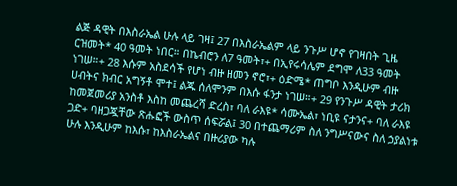ልጅ ዳዊት በእስራኤል ሁሉ ላይ ገዛ፤ 27 በእስራኤልም ላይ ንጉሥ ሆኖ የገዛበት ጊዜ ርዝመት* 40 ዓመት ነበር። በኬብሮን ለ7 ዓመት፣+ በኢየሩሳሌም ደግሞ ለ33 ዓመት ነገሠ።+ 28 እሱም አስደሳች የሆነ ብዙ ዘመን ኖሮ፣+ ዕድሜ* ጠግቦ እንዲሁም ብዙ ሀብትና ክብር አግኝቶ ሞተ፤ ልጁ ሰለሞንም በእሱ ፋንታ ነገሠ።+ 29 የንጉሥ ዳዊት ታሪክ ከመጀመሪያ አንስቶ እስከ መጨረሻ ድረስ፣ ባለ ራእዩ* ሳሙኤል፣ ነቢዩ ናታንና+ ባለ ራእዩ ጋድ+ ባዘጋጇቸው ጽሑፎች ውስጥ ሰፍሯል፤ 30 በተጨማሪም ስለ ንግሥናውና ስለ ኃያልነቱ ሁሉ እንዲሁም ከእሱ፣ ከእስራኤልና በዙሪያው ካሉ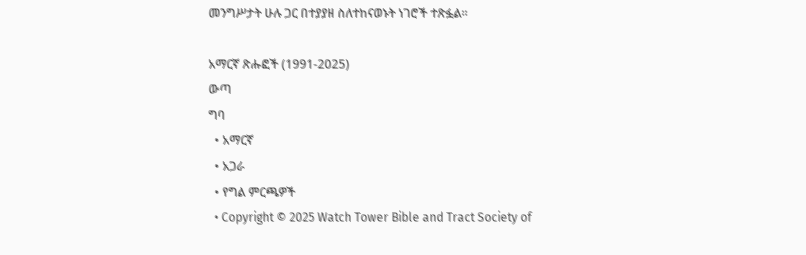መንግሥታት ሁሉ ጋር በተያያዘ ስለተከናወኑት ነገሮች ተጽፏል።

አማርኛ ጽሑፎች (1991-2025)
ውጣ
ግባ
  • አማርኛ
  • አጋራ
  • የግል ምርጫዎች
  • Copyright © 2025 Watch Tower Bible and Tract Society of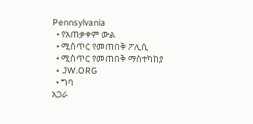Pennsylvania
  • የአጠቃቀም ውል
  • ሚስጥር የመጠበቅ ፖሊሲ
  • ሚስጥር የመጠበቅ ማስተካከያ
  • JW.ORG
  • ግባ
አጋራ